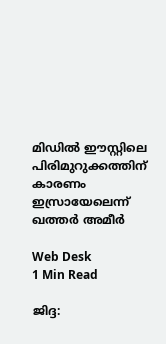മിഡില്‍ ഈസ്റ്റിലെ പിരിമുറുക്കത്തിന് കാരണം ഇസ്രായേലെന്ന് ഖത്തര്‍ അമീര്‍

Web Desk
1 Min Read

ജിദ്ദ: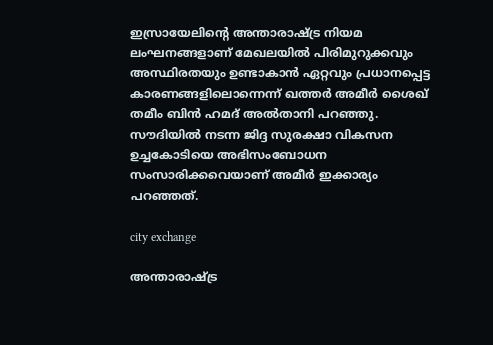ഇസ്രായേലിന്റെ അന്താരാഷ്ട്ര നിയമ ലംഘനങ്ങളാണ് മേഖലയില്‍ പിരിമുറുക്കവും അസ്ഥിരതയും ഉണ്ടാകാന്‍ ഏറ്റവും പ്രധാനപ്പെട്ട കാരണങ്ങളിലൊന്നെന്ന് ഖത്തര്‍ അമീര്‍ ശൈഖ് തമീം ബിന്‍ ഹമദ് അല്‍താനി പറഞ്ഞു. സൗദിയില്‍ നടന്ന ജിദ്ദ സുരക്ഷാ വികസന ഉച്ചകോടിയെ അഭിസംബോധന സംസാരിക്കവെയാണ് അമീര്‍ ഇക്കാര്യം പറഞ്ഞത്.

city exchange

അന്താരാഷ്ട്ര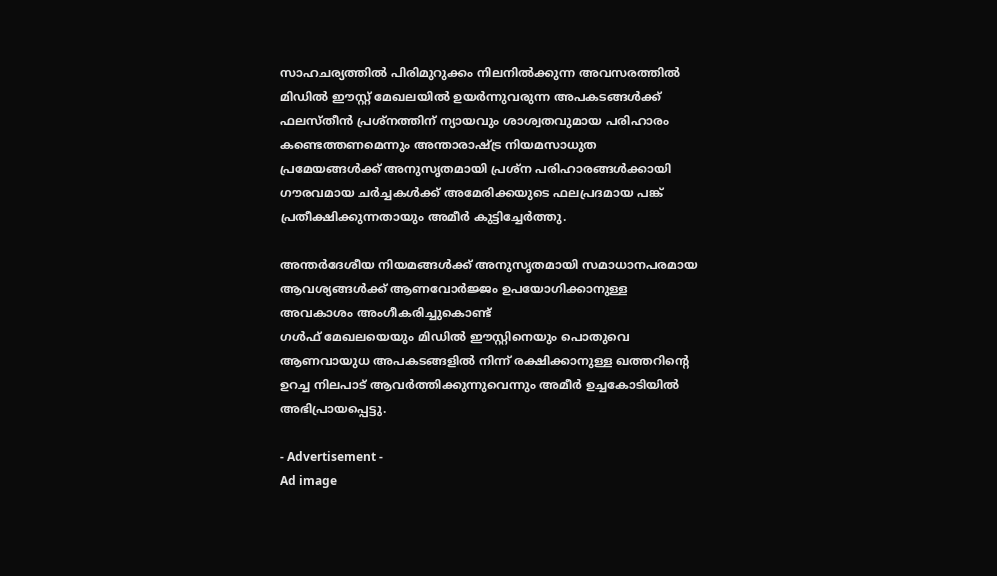സാഹചര്യത്തില്‍ പിരിമുറുക്കം നിലനില്‍ക്കുന്ന അവസരത്തില്‍ മിഡില്‍ ഈസ്റ്റ് മേഖലയില്‍ ഉയര്‍ന്നുവരുന്ന അപകടങ്ങള്‍ക്ക് ഫലസ്തീന്‍ പ്രശ്നത്തിന് ന്യായവും ശാശ്വതവുമായ പരിഹാരം കണ്ടെത്തണമെന്നും അന്താരാഷ്ട്ര നിയമസാധുത പ്രമേയങ്ങള്‍ക്ക് അനുസൃതമായി പ്രശ്‌ന പരിഹാരങ്ങള്‍ക്കായി ഗൗരവമായ ചര്‍ച്ചകള്‍ക്ക് അമേരിക്കയുടെ ഫലപ്രദമായ പങ്ക് പ്രതീക്ഷിക്കുന്നതായും അമീര്‍ കുട്ടിച്ചേര്‍ത്തു.

അന്തര്‍ദേശീയ നിയമങ്ങള്‍ക്ക് അനുസൃതമായി സമാധാനപരമായ ആവശ്യങ്ങള്‍ക്ക് ആണവോര്‍ജ്ജം ഉപയോഗിക്കാനുള്ള അവകാശം അംഗീകരിച്ചുകൊണ്ട്
ഗള്‍ഫ് മേഖലയെയും മിഡില്‍ ഈസ്റ്റിനെയും പൊതുവെ ആണവായുധ അപകടങ്ങളില്‍ നിന്ന് രക്ഷിക്കാനുള്ള ഖത്തറിന്റെ ഉറച്ച നിലപാട് ആവര്‍ത്തിക്കുന്നുവെന്നും അമീര്‍ ഉച്ചകോടിയില്‍ അഭിപ്രായപ്പെട്ടു.

- Advertisement -
Ad image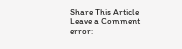Share This Article
Leave a Comment
error: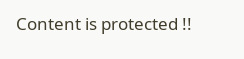Content is protected !!